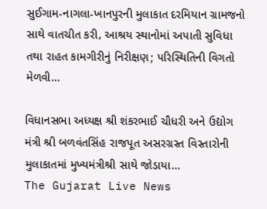સુઈગામ-નાગલા-ખાનપુરની મુલાકાત દરમિયાન ગ્રામજનો સાથે વાતચીત કરી, આશ્રય સ્થાનોમાં અપાતી સુવિધા તથા રાહત કામગીરીનું નિરીક્ષણ; પરિસ્થિતિની વિગતો મેળવી…

વિધાનસભા અધ્યક્ષ શ્રી શંકરભાઈ ચૌધરી અને ઉદ્યોગ મંત્રી શ્રી બળવંતસિંહ રાજપૂત અસરગ્રસ્ત વિસ્તારોની મુલાકાતમાં મુખ્યમંત્રીશ્રી સાથે જોડાયા…
The Gujarat Live News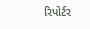રિપોર્ટર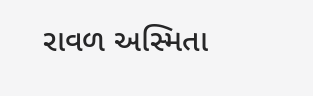રાવળ અસ્મિતા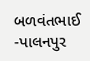બળવંતભાઈ -પાલનપુર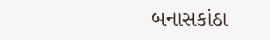બનાસકાંઠા